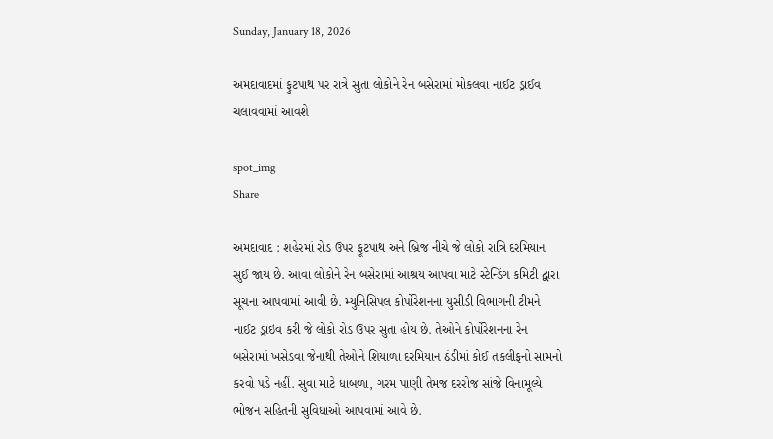Sunday, January 18, 2026

અમદાવાદમાં ફુટપાથ પર રાત્રે સુતા લોકોને રેન બસેરામાં મોકલવા નાઈટ ડ્રાઈવ ચલાવવામાં આવશે

spot_img
Share

અમદાવાદ : શહેરમાં રોડ ઉપર ફૂટપાથ અને બ્રિજ નીચે જે લોકો રાત્રિ દરમિયાન સુઈ જાય છે. આવા લોકોને રેન બસેરામાં આશ્રય આપવા માટે સ્ટેન્ડિંગ કમિટી દ્વારા સૂચના આપવામાં આવી છે. મ્યુનિસિપલ કોર્પોરેશનના યુસીડી વિભાગની ટીમને નાઈટ ડ્રાઇવ કરી જે લોકો રોડ ઉપર સુતા હોય છે. તેઓને કોર્પોરેશનના રેન બસેરામાં ખસેડવા જેનાથી તેઓને શિયાળા દરમિયાન ઠંડીમાં કોઈ તકલીફનો સામનો કરવો પડે નહીં. સુવા માટે ધાબળા, ગરમ પાણી તેમજ દરરોજ સાંજે વિનામૂલ્યે ભોજન સહિતની સુવિધાઓ આપવામાં આવે છે.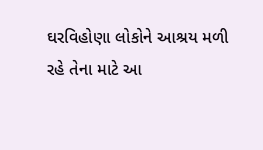ઘરવિહોણા લોકોને આશ્રય મળી રહે તેના માટે આ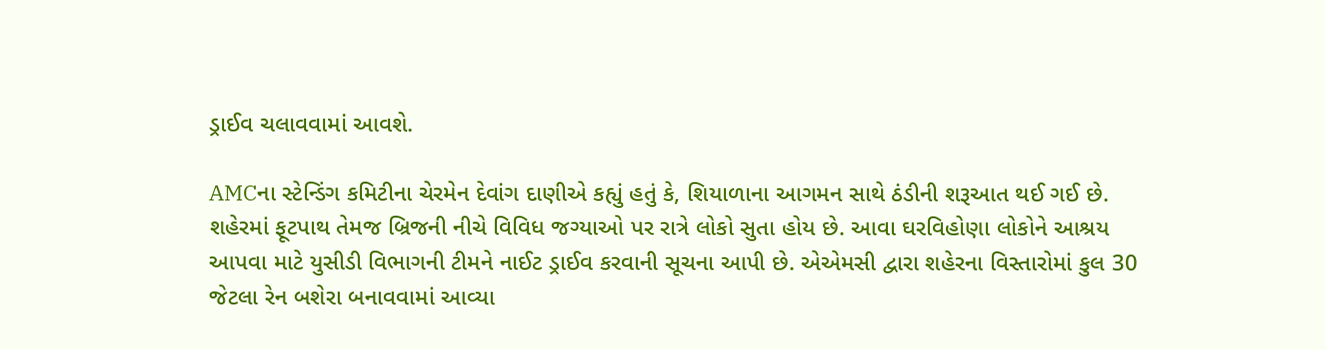ડ્રાઈવ ચલાવવામાં આવશે.

AMCના સ્ટેન્ડિંગ કમિટીના ચેરમેન દેવાંગ દાણીએ કહ્યું હતું કે, શિયાળાના આગમન સાથે ઠંડીની શરૂઆત થઈ ગઈ છે. શહેરમાં ફૂટપાથ તેમજ બ્રિજની નીચે વિવિધ જગ્યાઓ પર રાત્રે લોકો સુતા હોય છે. આવા ઘરવિહોણા લોકોને આશ્રય આપવા માટે યુસીડી વિભાગની ટીમને નાઈટ ડ્રાઈવ કરવાની સૂચના આપી છે. એએમસી દ્વારા શહેરના વિસ્તારોમાં કુલ 30 જેટલા રેન બશેરા બનાવવામાં આવ્યા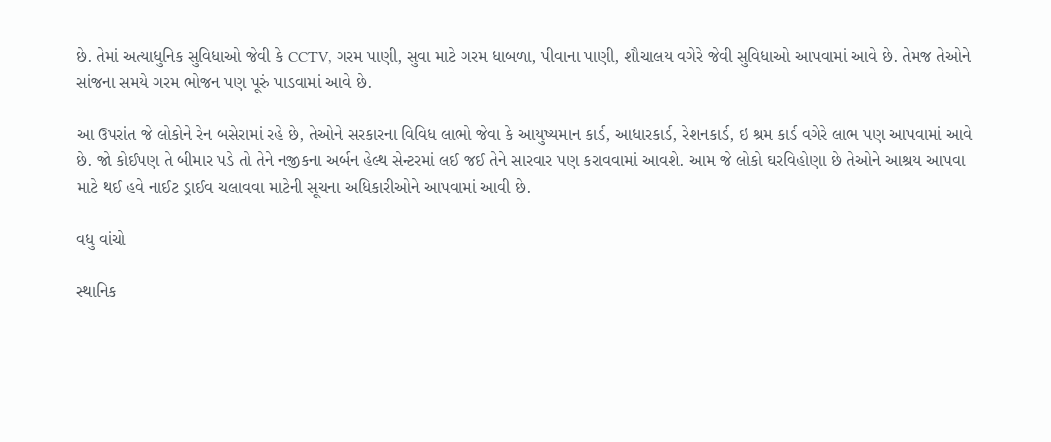છે. તેમાં અત્યાધુનિક સુવિધાઓ જેવી કે CCTV, ગરમ પાણી, સુવા માટે ગરમ ધાબળા, પીવાના પાણી, શૌચાલય વગેરે જેવી સુવિધાઓ આપવામાં આવે છે. તેમજ તેઓને સાંજના સમયે ગરમ ભોજન પણ પૂરું પાડવામાં આવે છે.

આ ઉપરાંત જે લોકોને રેન બસેરામાં રહે છે, તેઓને સરકારના વિવિધ લાભો જેવા કે આયુષ્યમાન કાર્ડ, આધારકાર્ડ, રેશનકાર્ડ, ઇ શ્રમ કાર્ડ વગેરે લાભ પણ આપવામાં આવે છે. જો કોઈપણ તે બીમાર પડે તો તેને નજીકના અર્બન હેલ્થ સેન્ટરમાં લઈ જઈ તેને સારવાર પણ કરાવવામાં આવશે. આમ જે લોકો ઘરવિહોણા છે તેઓને આશ્રય આપવા માટે થઈ હવે નાઈટ ડ્રાઈવ ચલાવવા માટેની સૂચના અધિકારીઓને આપવામાં આવી છે.

વધુ વાંચો

સ્થાનિક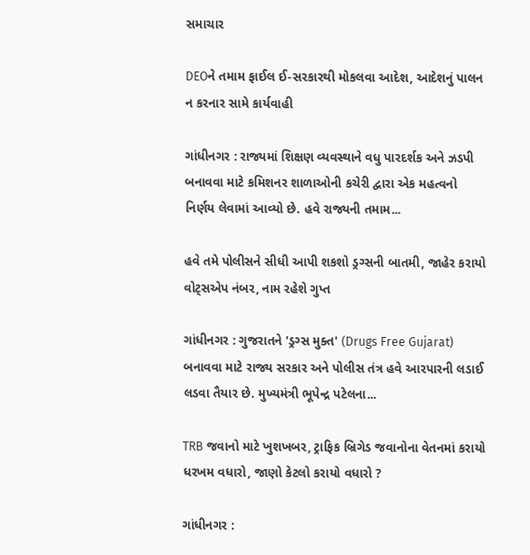સમાચાર

DEOને તમામ ફાઈલ ઈ-સરકારથી મોકલવા આદેશ, આદેશનું પાલન ન કરનાર સામે કાર્યવાહી

ગાંધીનગર : રાજ્યમાં શિક્ષણ વ્યવસ્થાને વધુ પારદર્શક અને ઝડપી બનાવવા માટે કમિશનર શાળાઓની કચેરી દ્વારા એક મહત્વનો નિર્ણય લેવામાં આવ્યો છે. હવે રાજ્યની તમામ...

હવે તમે પોલીસને સીધી આપી શકશો ડ્રગ્સની બાતમી, જાહેર કરાયો વોટ્સએપ નંબર, નામ રહેશે ગુપ્ત

ગાંધીનગર : ગુજરાતને 'ડ્રગ્સ મુક્ત' (Drugs Free Gujarat) બનાવવા માટે રાજ્ય સરકાર અને પોલીસ તંત્ર હવે આરપારની લડાઈ લડવા તૈયાર છે. મુખ્યમંત્રી ભૂપેન્દ્ર પટેલના...

TRB જવાનો માટે ખુશખબર, ટ્રાફિક બ્રિગેડ જવાનોના વેતનમાં કરાયો ધરખમ વધારો, જાણો કેટલો કરાયો વધારો ?

ગાંધીનગર :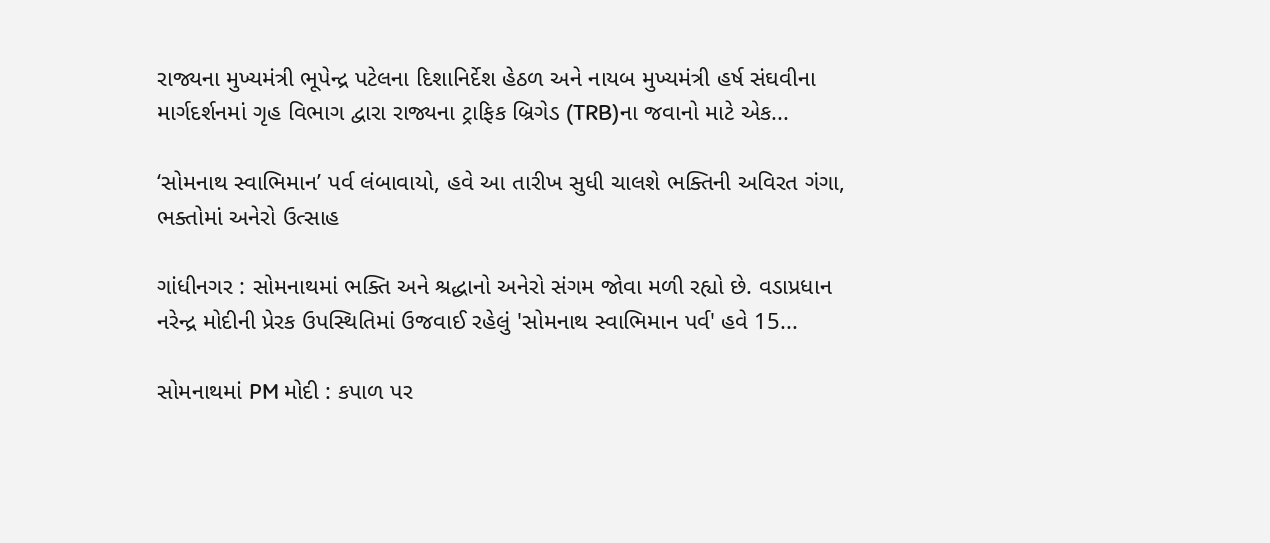રાજ્યના મુખ્યમંત્રી ભૂપેન્દ્ર પટેલના દિશાનિર્દેશ હેઠળ અને નાયબ મુખ્યમંત્રી હર્ષ સંઘવીના માર્ગદર્શનમાં ગૃહ વિભાગ દ્વારા રાજ્યના ટ્રાફિક બ્રિગેડ (TRB)ના જવાનો માટે એક...

‘સોમનાથ સ્વાભિમાન’ પર્વ લંબાવાયો, હવે આ તારીખ સુધી ચાલશે ભક્તિની અવિરત ગંગા, ભક્તોમાં અનેરો ઉત્સાહ

ગાંધીનગર : સોમનાથમાં ભક્તિ અને શ્રદ્ધાનો અનેરો સંગમ જોવા મળી રહ્યો છે. વડાપ્રધાન નરેન્દ્ર મોદીની પ્રેરક ઉપસ્થિતિમાં ઉજવાઈ રહેલું 'સોમનાથ સ્વાભિમાન પર્વ' હવે 15...

સોમનાથમાં PM મોદી : કપાળ પર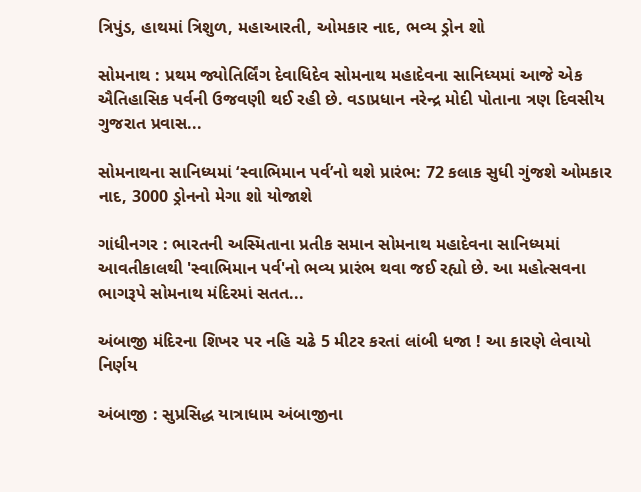ત્રિપુંડ, હાથમાં ત્રિશુળ, મહાઆરતી, ઓમકાર નાદ, ભવ્ય ડ્રોન શો

સોમનાથ : પ્રથમ જ્યોતિર્લિંગ દેવાધિદેવ સોમનાથ મહાદેવના સાનિધ્યમાં આજે એક ઐતિહાસિક પર્વની ઉજવણી થઈ રહી છે. વડાપ્રધાન નરેન્દ્ર મોદી પોતાના ત્રણ દિવસીય ગુજરાત પ્રવાસ...

સોમનાથના સાનિધ્યમાં ‘સ્વાભિમાન પર્વ’નો થશે પ્રારંભ: 72 કલાક સુધી ગુંજશે ઓમકાર નાદ, 3000 ડ્રોનનો મેગા શો યોજાશે

ગાંધીનગર : ભારતની અસ્મિતાના પ્રતીક સમાન સોમનાથ મહાદેવના સાનિધ્યમાં આવતીકાલથી 'સ્વાભિમાન પર્વ'નો ભવ્ય પ્રારંભ થવા જઈ રહ્યો છે. આ મહોત્સવના ભાગરૂપે સોમનાથ મંદિરમાં સતત...

અંબાજી મંદિરના શિખર પર નહિ ચઢે 5 મીટર કરતાં લાંબી ધજા ! આ કારણે લેવાયો નિર્ણય

અંબાજી : સુપ્રસિદ્ધ યાત્રાધામ અંબાજીના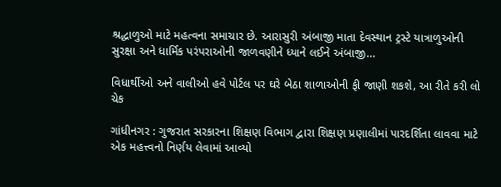શ્રદ્ધાળુઓ માટે મહત્વના સમાચાર છે. આરાસુરી અંબાજી માતા દેવસ્થાન ટ્રસ્ટે યાત્રાળુઓની સુરક્ષા અને ધાર્મિક પરંપરાઓની જાળવણીને ધ્યાને લઈને અંબાજી...

વિધાર્થીઓ અને વાલીઓ હવે પોર્ટલ પર ઘરે બેઠા શાળાઓની ફી જાણી શકશે, આ રીતે કરી લો ચેક

ગાંધીનગર : ગુજરાત સરકારના શિક્ષણ વિભાગ દ્વારા શિક્ષણ પ્રણાલીમાં પારદર્શિતા લાવવા માટે એક મહત્ત્વનો નિર્ણય લેવામાં આવ્યો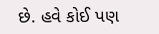છે. હવે કોઈ પણ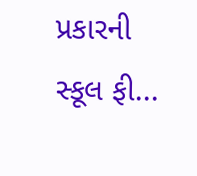પ્રકારની સ્કૂલ ફી...